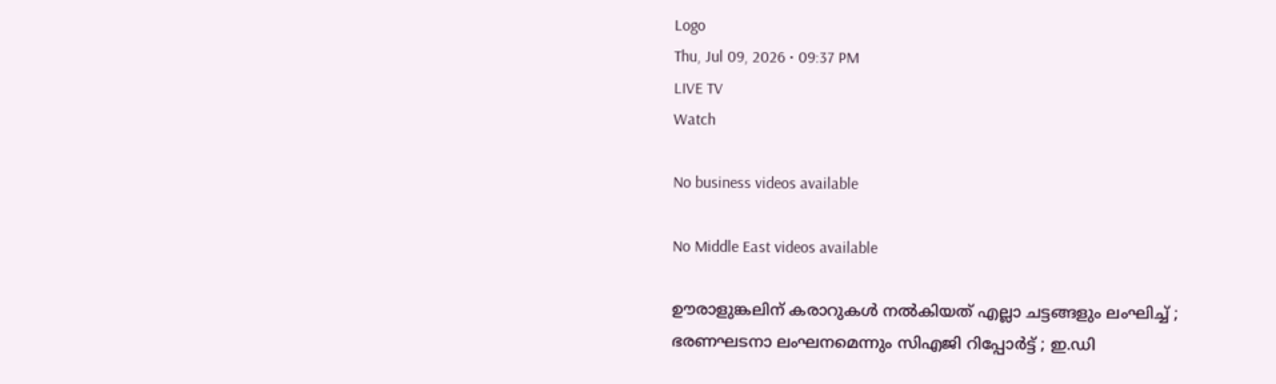Logo
Thu, Jul 09, 2026 • 09:37 PM
LIVE TV
Watch

No business videos available

No Middle East videos available

ഊരാളുങ്കലിന് കരാറുകള്‍ നല്‍കിയത് എല്ലാ ചട്ടങ്ങളും ലംഘിച്ച് ; ഭരണഘടനാ ലംഘനമെന്നും സിഎജി റിപ്പോർട്ട് ; ഇ.ഡി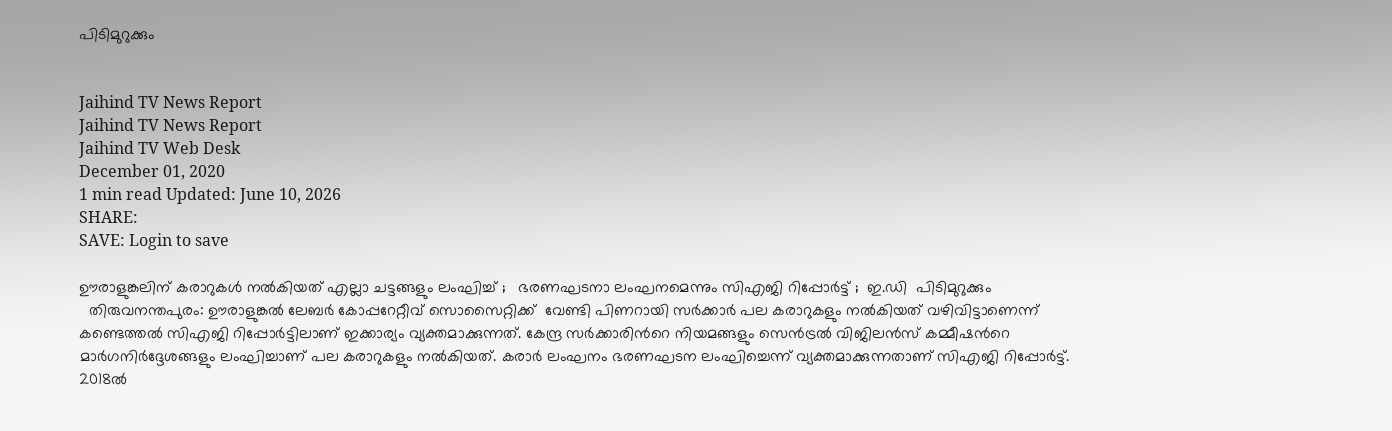പിടിമുറുക്കും


Jaihind TV News Report
Jaihind TV News Report
Jaihind TV Web Desk
December 01, 2020
1 min read Updated: June 10, 2026
SHARE:
SAVE: Login to save

ഊരാളുങ്കലിന് കരാറുകള്‍ നല്‍കിയത് എല്ലാ ചട്ടങ്ങളും ലംഘിച്ച് ;   ഭരണഘടനാ ലംഘനമെന്നും സിഎജി റിപ്പോർട്ട് ;  ഇ.ഡി  പിടിമുറുക്കും
  തിരുവനന്തപുരം: ഊരാളുങ്കല്‍ ലേബർ കോപ്പറേറ്റീവ് സൊസൈറ്റിക്ക്  വേണ്ടി പിണറായി സർക്കാർ പല കരാറുകളും നല്‍കിയത് വഴിവിട്ടാണെന്ന് കണ്ടെത്തല്‍ സിഎജി റിപ്പോർട്ടിലാണ് ഇക്കാര്യം വ്യക്തമാക്കുന്നത്. കേന്ദ്ര സർക്കാരിന്‍റെ നിയമങ്ങളും സെന്‍ട്രല്‍ വിജിലന്‍സ് കമ്മീഷന്‍റെ മാർഗനിർദ്ദേശങ്ങളും ലംഘിച്ചാണ് പല കരാറുകളും നല്‍കിയത്. കരാർ ലംഘനം ഭരണഘടന ലംഘിച്ചെന്ന് വ്യക്തമാക്കുന്നതാണ് സിഎജി റിപ്പോർട്ട്. 2018ല്‍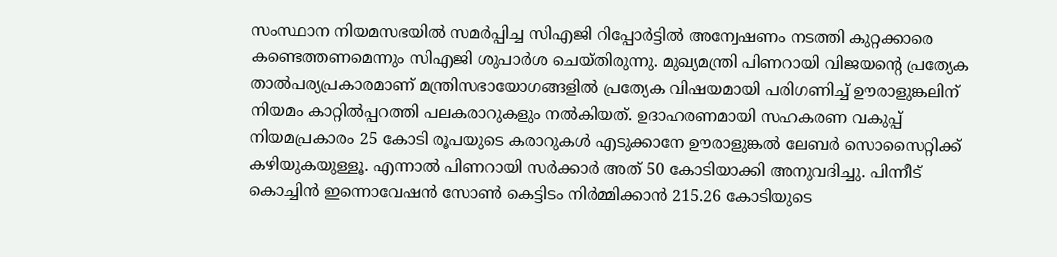സംസ്ഥാന നിയമസഭയില്‍ സമർപ്പിച്ച സിഎജി റിപ്പോർട്ടില്‍ അന്വേഷണം നടത്തി കുറ്റക്കാരെ കണ്ടെത്തണമെന്നും സിഎജി ശുപാർശ ചെയ്തിരുന്നു. മുഖ്യമന്ത്രി പിണറായി വിജയന്‍റെ പ്രത്യേക താല്‍പര്യപ്രകാരമാണ് മന്ത്രിസഭായോഗങ്ങളില്‍ പ്രത്യേക വിഷയമായി പരിഗണിച്ച് ഊരാളുങ്കലിന് നിയമം കാറ്റില്‍പ്പറത്തി പലകരാറുകളും നല്‍കിയത്. ഉദാഹരണമായി സഹകരണ വകുപ്പ് നിയമപ്രകാരം 25 കോടി രൂപയുടെ കരാറുകള്‍ എടുക്കാനേ ഊരാളുങ്കല്‍ ലേബർ സൊസൈറ്റിക്ക് കഴിയുകയുള്ളൂ. എന്നാല്‍ പിണറായി സർക്കാർ അത് 50 കോടിയാക്കി അനുവദിച്ചു. പിന്നീട് കൊച്ചിന്‍ ഇന്നൊവേഷന്‍ സോണ്‍ കെട്ടിടം നിർമ്മിക്കാന്‍ 215.26 കോടിയുടെ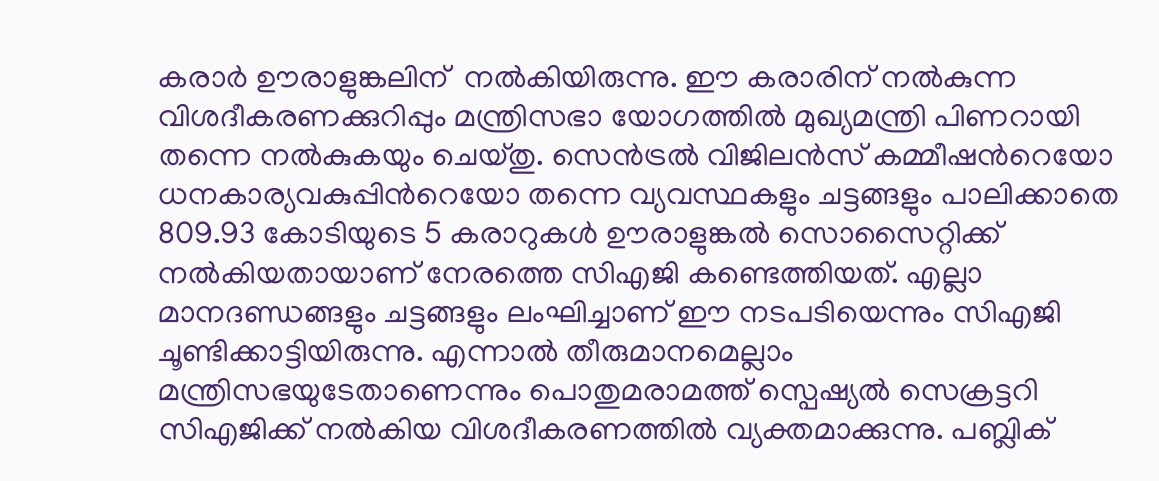കരാർ ഊരാളുങ്കലിന്  നല്‍കിയിരുന്നു. ഈ കരാരിന് നല്‍കുന്ന വിശദീകരണക്കുറിപ്പും മന്ത്രിസഭാ യോഗത്തില്‍ മുഖ്യമന്ത്രി പിണറായി തന്നെ നല്‍കുകയും ചെയ്തു. സെന്‍ട്രല്‍ വിജിലന്‍സ് കമ്മീഷന്‍റെയോ ധനകാര്യവകുപ്പിന്‍റെയോ തന്നെ വ്യവസ്ഥകളും ചട്ടങ്ങളും പാലിക്കാതെ 809.93 കോടിയുടെ 5 കരാറുകള്‍ ഊരാളുങ്കല്‍ സൊസൈറ്റിക്ക് നല്‍കിയതായാണ് നേരത്തെ സിഎജി കണ്ടെത്തിയത്. എല്ലാ മാനദണ്ഡങ്ങളും ചട്ടങ്ങളും ലംഘിച്ചാണ് ഈ നടപടിയെന്നും സിഎജി ചൂണ്ടിക്കാട്ടിയിരുന്നു. എന്നാല്‍ തീരുമാനമെല്ലാം മന്ത്രിസഭയുടേതാണെന്നും പൊതുമരാമത്ത് സ്പെഷ്യല്‍ സെക്രട്ടറി സിഎജിക്ക് നല്‍കിയ വിശദീകരണത്തില്‍ വ്യക്തമാക്കുന്നു. പബ്ലിക്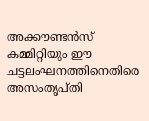അക്കൗണ്ടന്‍സ്‌ കമ്മിറ്റിയും ഈ ചട്ടലംഘനത്തിനെതിരെ അസംതൃപ്തി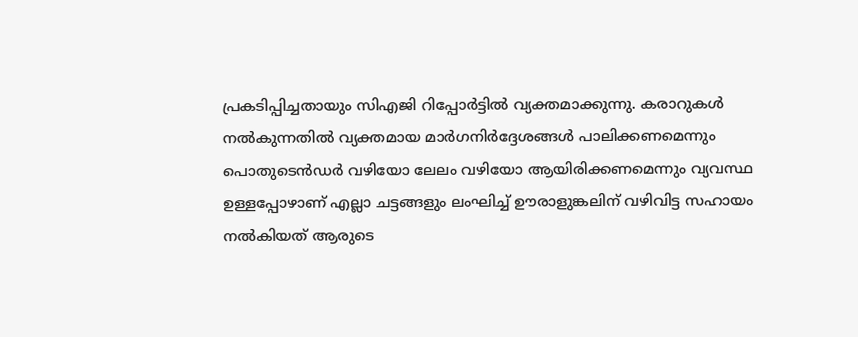പ്രകടിപ്പിച്ചതായും സിഎജി റിപ്പോർട്ടില്‍ വ്യക്തമാക്കുന്നു. കരാറുകള്‍ നല്‍കുന്നതില്‍ വ്യക്തമായ മാർഗനിർദ്ദേശങ്ങള്‍ പാലിക്കണമെന്നും പൊതുടെന്‍ഡർ വഴിയോ ലേലം വഴിയോ ആയിരിക്കണമെന്നും വ്യവസ്ഥ ഉള്ളപ്പോഴാണ് എല്ലാ ചട്ടങ്ങളും ലംഘിച്ച് ഊരാളുങ്കലിന് വഴിവിട്ട സഹായം നല്‍കിയത് ആരുടെ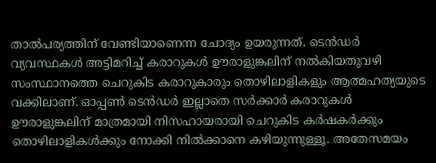താല്‍പര്യത്തിന് വേണ്ടിയാണെന്ന ചോദ്യം ഉയരുന്നത്. ടെന്‍ഡർ വ്യവസ്ഥകള്‍ അട്ടിമറിച്ച് കരാറുകള്‍ ഊരാളുങ്കലിന് നല്‍കിയതുവഴി സംസ്ഥാനത്തെ ചെറുകിട കരാറുകാരും തൊഴിലാളികളും ആത്മഹത്യയുടെ വക്കിലാണ്. ഓപ്പണ്‍ ടെന്‍ഡർ ഇല്ലാതെ സർക്കാർ കരാറുകള്‍ ഊരാളുങ്കലിന് മാത്രമായി നിസഹായരായി ചെറുകിട കർഷകർക്കും തൊഴിലാളികള്‍ക്കും നോക്കി നില്‍ക്കാനെ കഴിയുന്നുള്ളൂ. അതേസമയം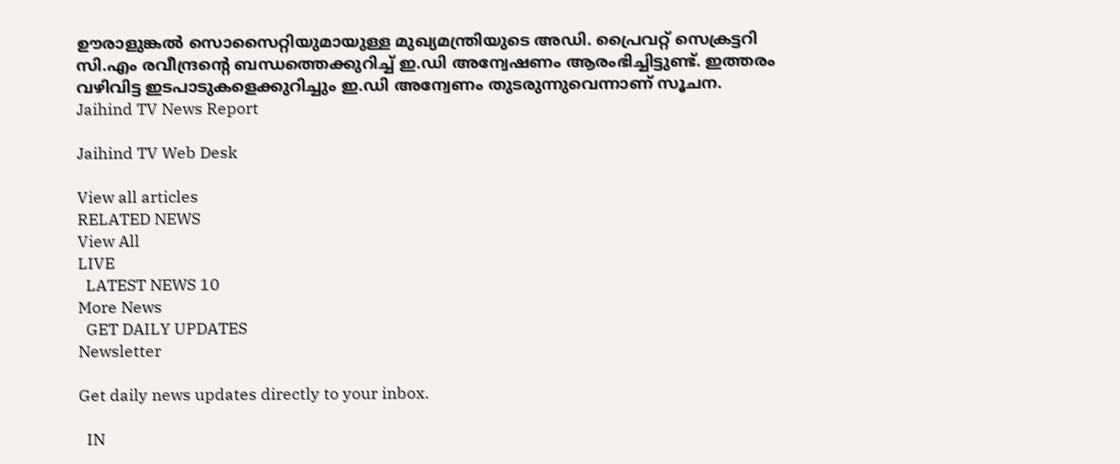ഊരാളുങ്കല്‍ സൊസൈറ്റിയുമായുള്ള മുഖ്യമന്ത്രിയുടെ അഡി. പ്രൈവറ്റ് സെക്രട്ടറി സി.എം രവീന്ദ്രന്‍റെ ബന്ധത്തെക്കുറിച്ച് ഇ.ഡി അന്വേഷണം ആരംഭിച്ചിട്ടുണ്ട്. ഇത്തരം വഴിവിട്ട ഇടപാടുകളെക്കുറിച്ചും ഇ.ഡി അന്വേണം തുടരുന്നുവെന്നാണ് സൂചന.
Jaihind TV News Report

Jaihind TV Web Desk

View all articles
RELATED NEWS
View All
LIVE
  LATEST NEWS 10
More News
  GET DAILY UPDATES
Newsletter

Get daily news updates directly to your inbox.

  IN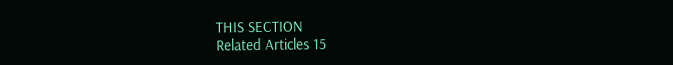THIS SECTION
Related Articles 15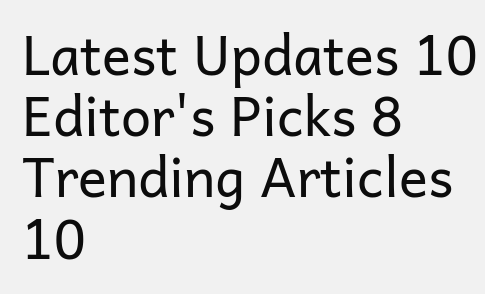Latest Updates 10
Editor's Picks 8
Trending Articles 10